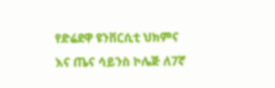የድሬደዋ ዩንቨርሲቲ ህክምና እና ጤና ሳይንስ ኮሌጅ ለ7ኛ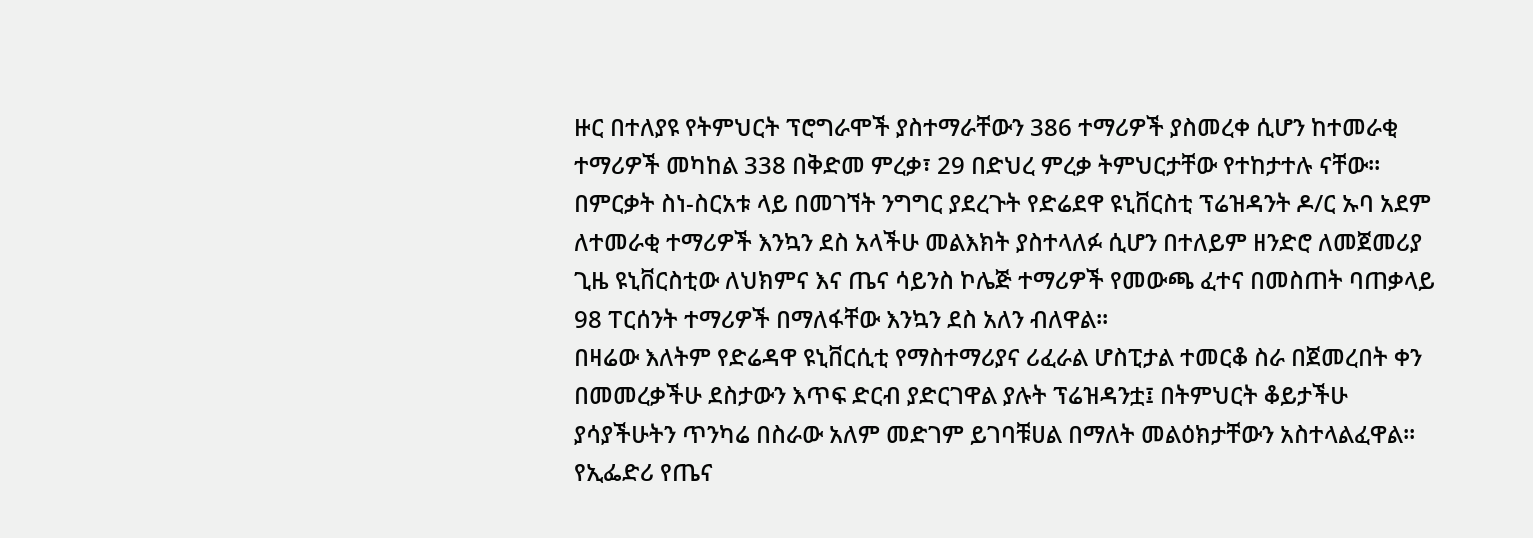ዙር በተለያዩ የትምህርት ፕሮግራሞች ያስተማራቸውን 386 ተማሪዎች ያስመረቀ ሲሆን ከተመራቂ ተማሪዎች መካከል 338 በቅድመ ምረቃ፣ 29 በድህረ ምረቃ ትምህርታቸው የተከታተሉ ናቸው።
በምርቃት ስነ-ስርአቱ ላይ በመገኘት ንግግር ያደረጉት የድሬደዋ ዩኒቨርስቲ ፕሬዝዳንት ዶ/ር ኡባ አደም ለተመራቂ ተማሪዎች እንኳን ደስ አላችሁ መልእክት ያስተላለፉ ሲሆን በተለይም ዘንድሮ ለመጀመሪያ ጊዜ ዩኒቨርስቲው ለህክምና እና ጤና ሳይንስ ኮሌጅ ተማሪዎች የመውጫ ፈተና በመስጠት ባጠቃላይ 98 ፐርሰንት ተማሪዎች በማለፋቸው እንኳን ደስ አለን ብለዋል፡፡
በዛሬው እለትም የድሬዳዋ ዩኒቨርሲቲ የማስተማሪያና ሪፈራል ሆስፒታል ተመርቆ ስራ በጀመረበት ቀን በመመረቃችሁ ደስታውን እጥፍ ድርብ ያድርገዋል ያሉት ፕሬዝዳንቷ፤ በትምህርት ቆይታችሁ ያሳያችሁትን ጥንካሬ በስራው አለም መድገም ይገባቹሀል በማለት መልዕክታቸውን አስተላልፈዋል፡፡
የኢፌድሪ የጤና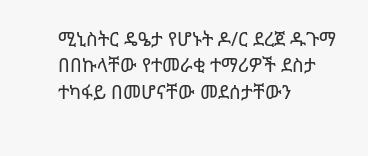ሚኒስትር ዴዔታ የሆኑት ዶ/ር ደረጀ ዱጉማ በበኩላቸው የተመራቂ ተማሪዎች ደስታ ተካፋይ በመሆናቸው መደሰታቸውን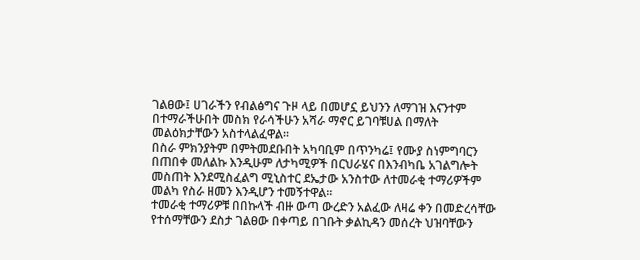ገልፀው፤ ሀገራችን የብልፅግና ጉዞ ላይ በመሆኗ ይህንን ለማገዝ እናንተም በተማራችሁበት መስክ የራሳችሁን አሻራ ማኖር ይገባቹሀል በማለት መልዕክታቸውን አስተላልፈዋል፡፡
በስራ ምክንያትም በምትመደቡበት አካባቢም በጥንካሬ፤ የሙያ ስነምግባርን በጠበቀ መለልኩ እንዲሁም ለታካሚዎች በርህራሄና በእንብካቤ አገልግሎት መስጠት እንደሚስፈልግ ሚኒስተር ደኤታው አንስተው ለተመራቂ ተማሪዎችም መልካ የስራ ዘመን እንዲሆን ተመኝተዋል፡፡
ተመራቂ ተማሪዎቹ በበኩላች ብዙ ውጣ ውረድን አልፈው ለዛሬ ቀን በመድረሳቸው የተሰማቸውን ደስታ ገልፀው በቀጣይ በገቡት ቃልኪዳን መሰረት ህዝባቸውን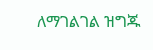ለማገልገል ዝግጁ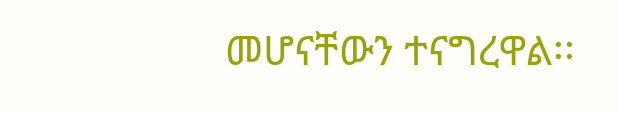መሆናቸውን ተናግረዋል፡፡